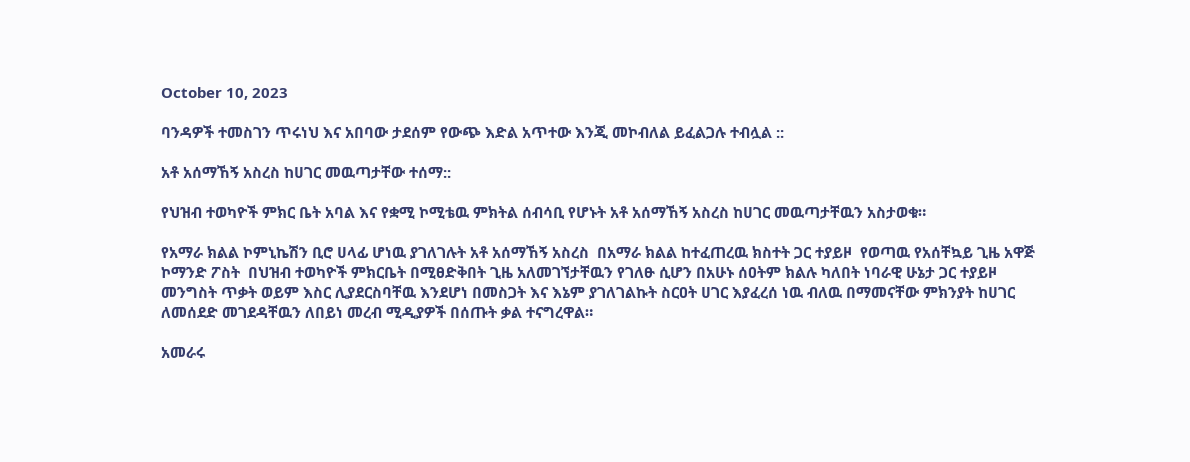October 10, 2023

ባንዳዎች ተመስገን ጥሩነህ እና አበባው ታደሰም የውጭ እድል አጥተው እንጂ መኮብለል ይፈልጋሉ ተብሏል ::

አቶ አሰማኸኝ አስረስ ከሀገር መዉጣታቸው ተሰማ::

የህዝብ ተወካዮች ምክር ቤት አባል እና የቋሚ ኮሚቴዉ ምክትል ሰብሳቢ የሆኑት አቶ አሰማኸኝ አስረስ ከሀገር መዉጣታቸዉን አስታወቁ።

የአማራ ክልል ኮምኒኬሽን ቢሮ ሀላፊ ሆነዉ ያገለገሉት አቶ አሰማኸኝ አስረስ  በአማራ ክልል ከተፈጠረዉ ክስተት ጋር ተያይዞ  የወጣዉ የአሰቸኳይ ጊዜ አዋጅ ኮማንድ ፖስት  በህዝብ ተወካዮች ምክርቤት በሚፀድቅበት ጊዜ አለመገኘታቸዉን የገለፁ ሲሆን በአሁኑ ሰዐትም ክልሉ ካለበት ነባራዊ ሁኔታ ጋር ተያይዞ  መንግስት ጥቃት ወይም እስር ሊያደርስባቸዉ እንደሆነ በመስጋት እና እኔም ያገለገልኩት ስርዐት ሀገር እያፈረሰ ነዉ ብለዉ በማመናቸው ምክንያት ከሀገር ለመሰደድ መገደዳቸዉን ለበይነ መረብ ሚዲያዎች በሰጡት ቃል ተናግረዋል።

አመራሩ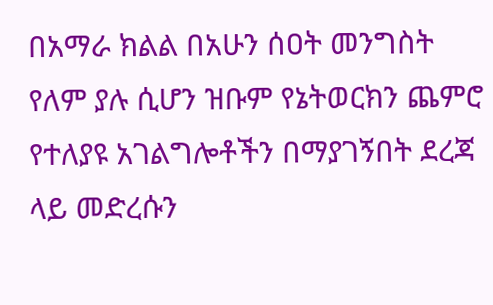በአማራ ክልል በአሁን ሰዐት መንግስት የለም ያሉ ሲሆን ዝቡም የኔትወርክን ጨምሮ የተለያዩ አገልግሎቶችን በማያገኝበት ደረጃ ላይ መድረሱን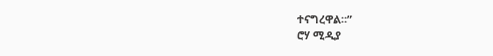ተናግረዋል።”
ሮሃ ሚዲያ